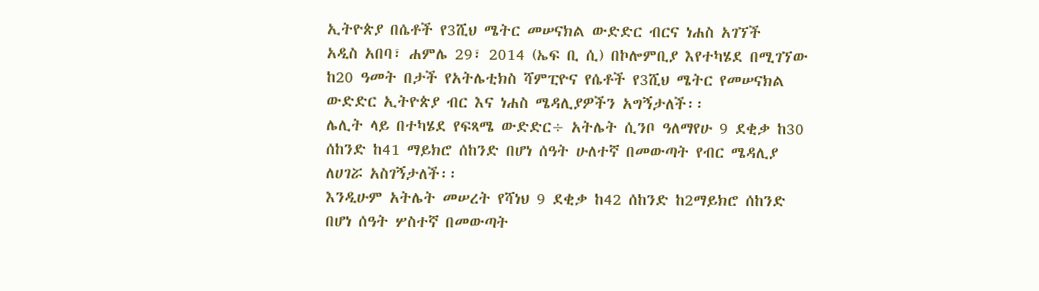ኢትዮጵያ በሴቶች የ3ሺህ ሜትር መሠናክል ውድድር ብርና ነሐስ አገኘች
አዲስ አበባ፣ ሐምሌ 29፣ 2014 (ኤፍ ቢ ሲ) በኮሎምቢያ እየተካሄደ በሚገኘው ከ20 ዓመት በታች የአትሌቲክስ ሻምፒዮና የሴቶች የ3ሺህ ሜትር የመሠናክል ውድድር ኢትዮጵያ ብር እና ነሐስ ሜዳሊያዎችን አግኝታለች፡፡
ሌሊት ላይ በተካሄደ የፍጻሜ ውድድር÷ አትሌት ሲንቦ ዓለማየሁ 9 ደቂቃ ከ30 ሰከንድ ከ41 ማይክሮ ሰከንድ በሆነ ሰዓት ሁለተኛ በመውጣት የብር ሜዳሊያ ለሀገሯ አስገኝታለች፡፡
እንዲሁም አትሌት መሠረት የሻነህ 9 ደቂቃ ከ42 ሰከንድ ከ2ማይክሮ ሰከንድ በሆነ ሰዓት ሦስተኛ በመውጣት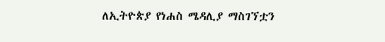ለኢትዮጵያ የነሐስ ሜዳሊያ ማስገኘቷን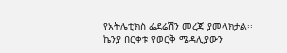የአትሌቲክስ ፌደሬሽን መረጃ ያመላክታል፡፡
ኬንያ በርቀቱ የወርቅ ሜዳሊያውን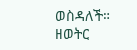ወስዳለች።
ዘወትር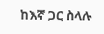ከእኛ ጋር ስላሉ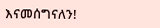እናመሰግናለን!